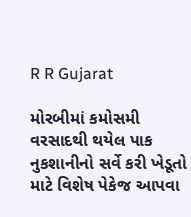R R Gujarat

મોરબીમાં કમોસમી વરસાદથી થયેલ પાક નુકશાનીનો સર્વે કરી ખેડૂતો માટે વિશેષ પેકેજ આપવા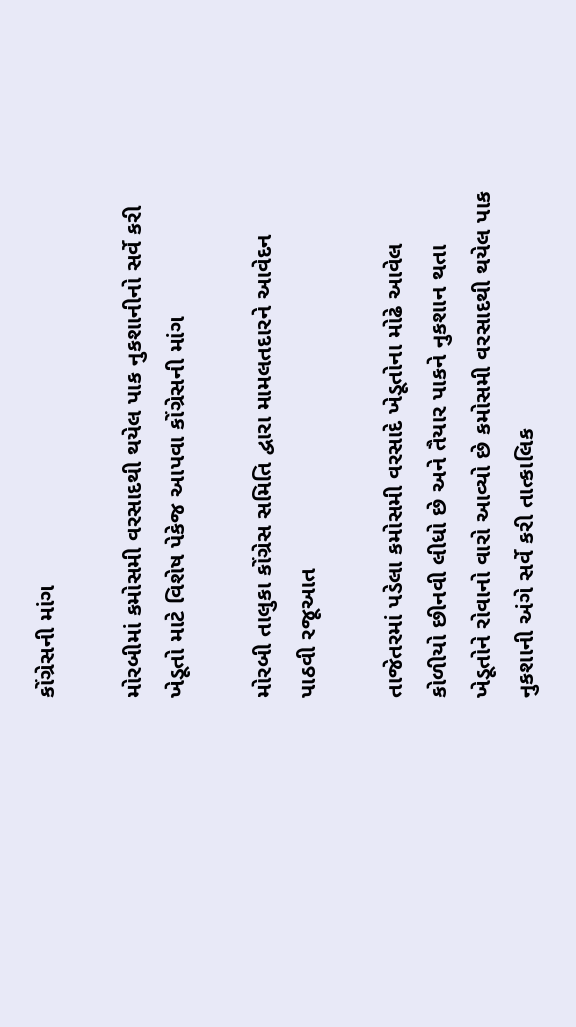કોંગ્રેસની માંગ

મોરબીમાં કમોસમી વરસાદથી થયેલ પાક નુકશાનીનો સર્વે કરી ખેડૂતો માટે વિશેષ પેકેજ આપવા કોંગ્રેસની માંગ

મોરબી તાલુકા કોંગ્રેસ સમિતિ દ્વારા મામલતદારને આવેદન પાઠવી રજૂઆત

તાજેતરમાં પડેલા કમોસમી વરસાદે ખેડૂતોના મોઢે આવેલ કોળીયો છીનવી લીધો છે અને તૈયાર પાકને નુકશાન થતા ખેડૂતોને રોવાનો વારો આવ્યો છે કમોસમી વરસાદથી થયેલ પાક નુકશાની અંગે સર્વે કરી તાત્કાલિક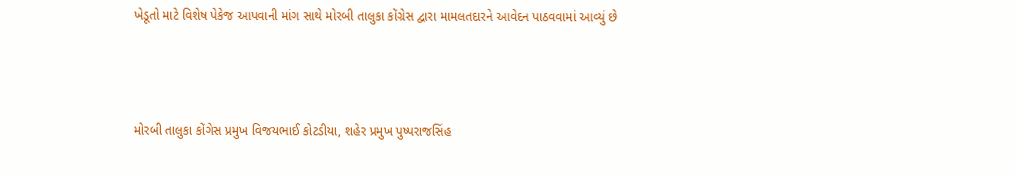ખેડૂતો માટે વિશેષ પેકેજ આપવાની માંગ સાથે મોરબી તાલુકા કોંગ્રેસ દ્વારા મામલતદારને આવેદન પાઠવવામાં આવ્યું છે



મોરબી તાલુકા કોંગેસ પ્રમુખ વિજયભાઈ કોટડીયા, શહેર પ્રમુખ પુષ્પરાજસિંહ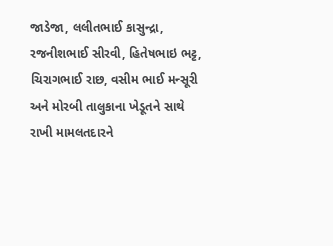જાડેજા, લલીતભાઈ કાસુન્દ્રા, રજનીશભાઈ સીરવી, હિતેષભાઇ ભટ્ટ, ચિરાગભાઈ રાછ, વસીમ ભાઈ મન્સૂરી અને મોરબી તાલુકાના ખેડૂતને સાથે રાખી મામલતદારને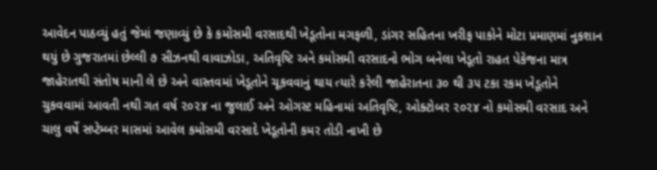આવેદન પાઠવ્યું હતું જેમાં જણાવ્યું છે કે કમોસમી વરસાદથી ખેડૂતોના મગફળી, ડાંગર સહિતના ખરીફ પાકોને મોટા પ્રમાણમાં નુકશાન થયું છે ગુજરાતમાં છેલ્લી ૭ સીઝનથી વાવાઝોડા, અતિવૃષ્ટિ અને કમોસમી વરસાદનો ભોગ બનેલા ખેડૂતો રાહત પેકેજના માત્ર જાહેરાતથી સંતોષ માની લે છે અને વાસ્તવમાં ખેડૂતોને ચૂકવવાનું થાય ત્યારે કરેલી જાહેરાતના ૩૦ થી ૩૫ ટકા રકમ ખેડૂતોને ચુકવવામાં આવતી નથી ગત વર્ષ ૨૦૨૪ ના જુલાઈ અને ઓગસ્ટ મહિનામાં અતિવૃષ્ટિ, ઓક્ટોબર ૨૦૨૪ નો કમોસમી વરસાદ અને ચાલુ વર્ષે સપ્ટેમ્બર માસમાં આવેલ કમોસમી વરસાદે ખેડૂતોની કમર તોડી નાખી છે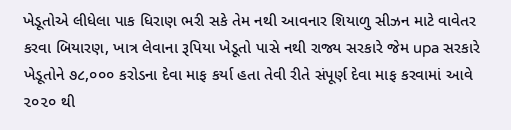ખેડૂતોએ લીધેલા પાક ધિરાણ ભરી સકે તેમ નથી આવનાર શિયાળુ સીઝન માટે વાવેતર કરવા બિયારણ, ખાત્ર લેવાના રૂપિયા ખેડૂતો પાસે નથી રાજ્ય સરકારે જેમ upa સરકારે ખેડૂતોને ૭૮,૦૦૦ કરોડના દેવા માફ કર્યા હતા તેવી રીતે સંપૂર્ણ દેવા માફ કરવામાં આવે ૨૦૨૦ થી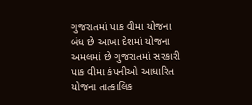ગુજરાતમાં પાક વીમા યોજના બંધ છે આખા દેશમાં યોજના અમલમાં છે ગુજરાતમાં સરકારી પાક વીમા કંપનીઓ આધારિત યોજના તાત્કાલિક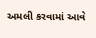અમલી કરવામાં આવે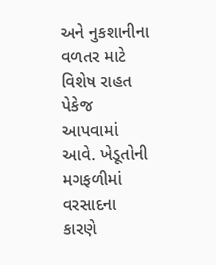અને નુકશાનીના વળતર માટે વિશેષ રાહત પેકેજ આપવામાં આવે. ખેડૂતોની મગફળીમાં વરસાદના કારણે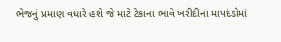ભેજનું પ્રમાણ વધારે હશે જે માટે ટેકાના ભાવે ખરીદીના માપદંડોમાં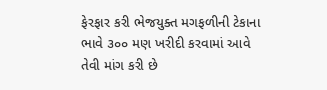ફેરફાર કરી ભેજયુક્ત મગફળીની ટેકાના ભાવે ૩૦૦ મણ ખરીદી કરવામાં આવે તેવી માંગ કરી છે